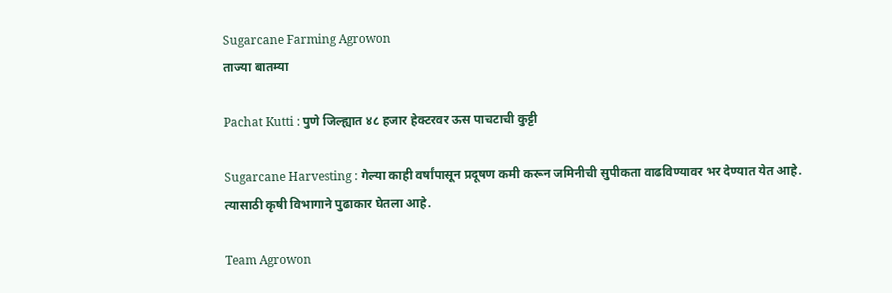Sugarcane Farming Agrowon
ताज्या बातम्या

Pachat Kutti : पुणे जिल्ह्यात ४८ हजार हेक्टरवर ऊस पाचटाची कुट्टी

Sugarcane Harvesting : गेल्या काही वर्षांपासून प्रदूषण कमी करून जमिनीची सुपीकता वाढविण्यावर भर देण्यात येत आहे. त्यासाठी कृषी विभागाने पुढाकार घेतला आहे.

Team Agrowon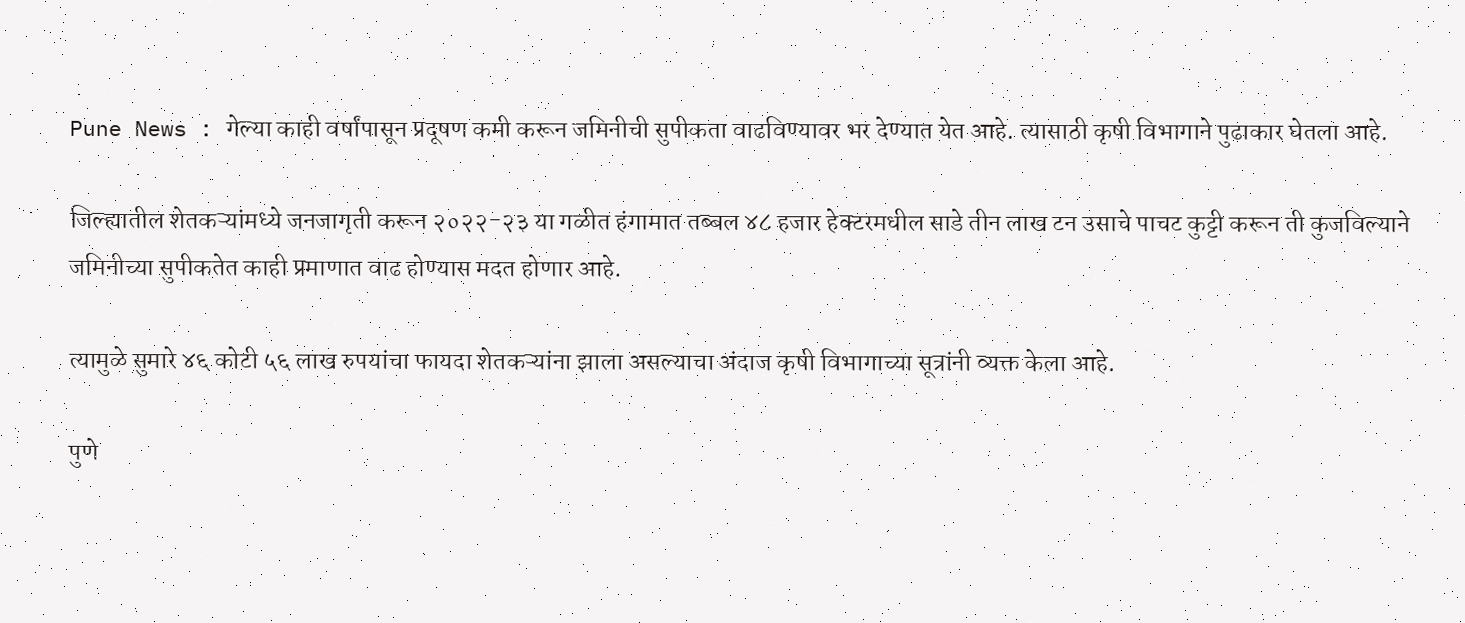Pune News : गेल्या काही वर्षांपासून प्रदूषण कमी करून जमिनीची सुपीकता वाढविण्यावर भर देण्यात येत आहे. त्यासाठी कृषी विभागाने पुढाकार घेतला आहे.

जिल्ह्यातील शेतकऱ्यांमध्ये जनजागृती करून २०२२-२३ या गळीत हंगामात तब्बल ४८ हजार हेक्टरमधील साडे तीन लाख टन उसाचे पाचट कुट्टी करून ती कुजविल्याने जमिनीच्या सुपीकतेत काही प्रमाणात वाढ होण्यास मदत होणार आहे.

त्यामुळे सुमारे ४६ कोटी ५६ लाख रुपयांचा फायदा शेतकऱ्यांना झाला असल्याचा अंदाज कृषी विभागाच्या सूत्रांनी व्यक्त केला आहे.

पुणे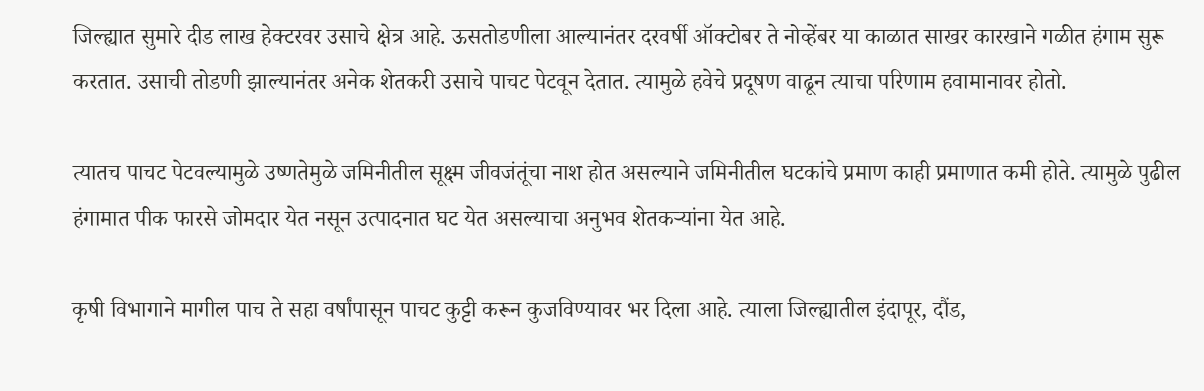जिल्ह्यात सुमारे दीड लाख हेक्टरवर उसाचे क्षेत्र आहे. ऊसतोडणीला आल्यानंतर दरवर्षी ऑक्टोबर ते नोव्हेंबर या काळात साखर कारखाने गळीत हंगाम सुरू करतात. उसाची तोडणी झाल्यानंतर अनेक शेतकरी उसाचे पाचट पेटवून देतात. त्यामुळे हवेचे प्रदूषण वाढून त्याचा परिणाम हवामानावर होतो.

त्यातच पाचट पेटवल्यामुळे उष्णतेमुळे जमिनीतील सूक्ष्म जीवजंतूंचा नाश होत असल्याने जमिनीतील घटकांचे प्रमाण काही प्रमाणात कमी होते. त्यामुळे पुढील हंगामात पीक फारसे जोमदार येत नसून उत्पादनात घट येत असल्याचा अनुभव शेतकऱ्यांना येत आहे.

कृषी विभागाने मागील पाच ते सहा वर्षांपासून पाचट कुट्टी करून कुजविण्यावर भर दिला आहे. त्याला जिल्ह्यातील इंदापूर, दौंड,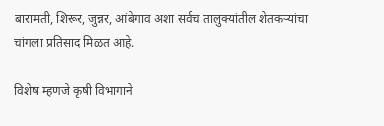बारामती, शिरूर, जुन्नर, आंबेगाव अशा सर्वच तालुक्यांतील शेतकऱ्यांचा चांगला प्रतिसाद मिळत आहे.

विशेष म्हणजे कृषी विभागाने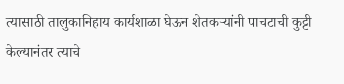त्यासाठी तालुकानिहाय कार्यशाळा घेऊन शेतकऱ्यांनी पाचटाची कुट्टी केल्यानंतर त्याचे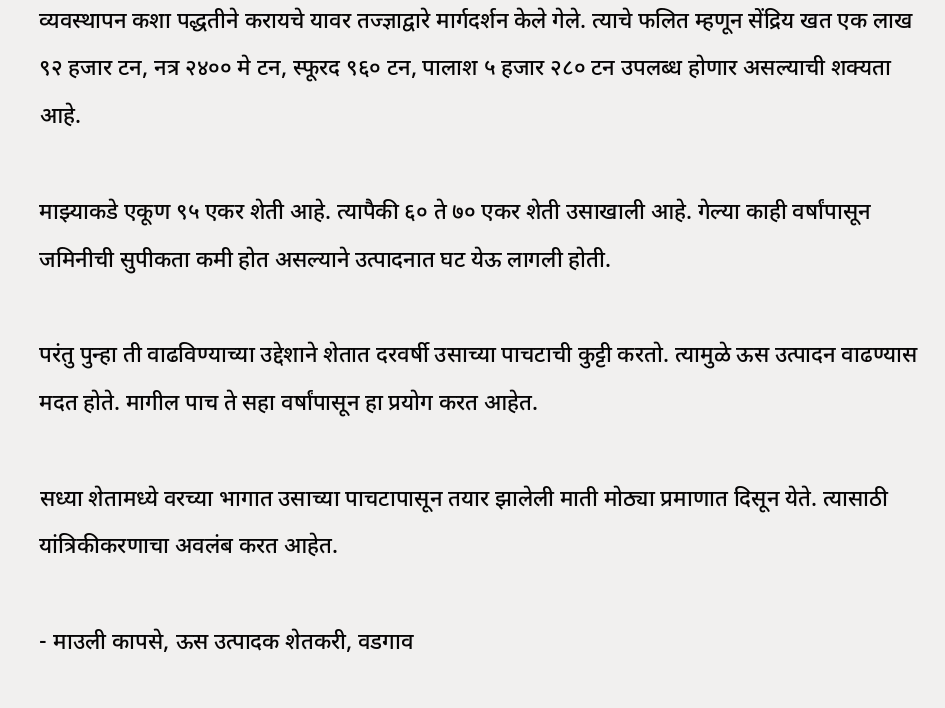व्यवस्थापन कशा पद्धतीने करायचे यावर तज्ज्ञाद्वारे मार्गदर्शन केले गेले. त्याचे फलित म्हणून सेंद्रिय खत एक लाख ९२ हजार टन, नत्र २४०० मे टन, स्फूरद ९६० टन, पालाश ५ हजार २८० टन उपलब्ध होणार असल्याची शक्यता आहे.

माझ्याकडे एकूण ९५ एकर शेती आहे. त्यापैकी ६० ते ७० एकर शेती उसाखाली आहे. गेल्या काही वर्षांपासून जमिनीची सुपीकता कमी होत असल्याने उत्पादनात घट येऊ लागली होती.

परंतु पुन्हा ती वाढविण्याच्या उद्देशाने शेतात दरवर्षी उसाच्या पाचटाची कुट्टी करतो. त्यामुळे ऊस उत्पादन वाढण्यास मदत होते. मागील पाच ते सहा वर्षांपासून हा प्रयोग करत आहेत.

सध्या शेतामध्ये वरच्या भागात उसाच्या पाचटापासून तयार झालेली माती मोठ्या प्रमाणात दिसून येते. त्यासाठी यांत्रिकीकरणाचा अवलंब करत आहेत.

- माउली कापसे, ऊस उत्पादक शेतकरी, वडगाव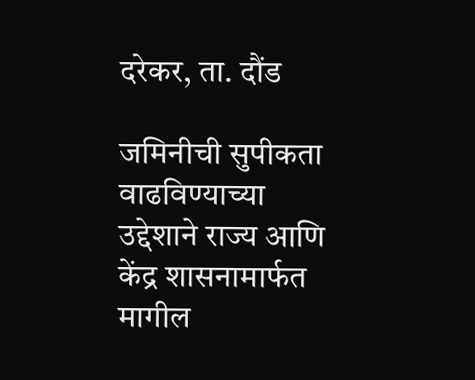दरेकर, ता. दौंड

जमिनीची सुपीकता वाढविण्याच्या उद्देशाने राज्य आणि केंद्र शासनामार्फत मागील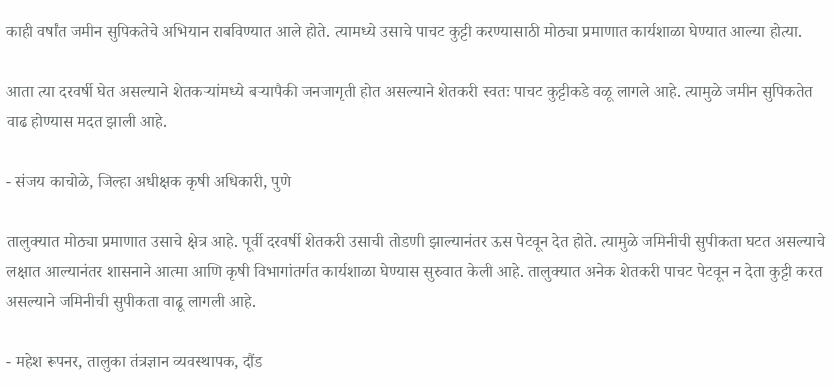काही वर्षांत जमीन सुपिकतेचे अभियान राबविण्यात आले होते. त्यामध्ये उसाचे पाचट कुट्टी करण्यासाठी मोठ्या प्रमाणात कार्यशाळा घेण्यात आल्या होत्या.

आता त्या दरवर्षी घेत असल्याने शेतकऱ्यांमध्ये बऱ्यापैकी जनजागृती होत असल्याने शेतकरी स्वतः पाचट कुट्टीकडे वळू लागले आहे. त्यामुळे जमीन सुपिकतेत वाढ होण्यास मदत झाली आहे.

- संजय काचोळे, जिल्हा अधीक्षक कृषी अधिकारी, पुणे

तालुक्यात मोठ्या प्रमाणात उसाचे क्षेत्र आहे. पूर्वी दरवर्षी शेतकरी उसाची तोडणी झाल्यानंतर ऊस पेटवून देत होते. त्यामुळे जमिनीची सुपीकता घटत असल्याचे लक्षात आल्यानंतर शासनाने आत्मा आणि कृषी विभागांतर्गत कार्यशाळा घेण्यास सुरुवात केली आहे. तालुक्यात अनेक शेतकरी पाचट पेटवून न देता कुट्टी करत असल्याने जमिनीची सुपीकता वाढू लागली आहे.

- महेश रूपनर, तालुका तंत्रज्ञान व्यवस्थापक, दौंड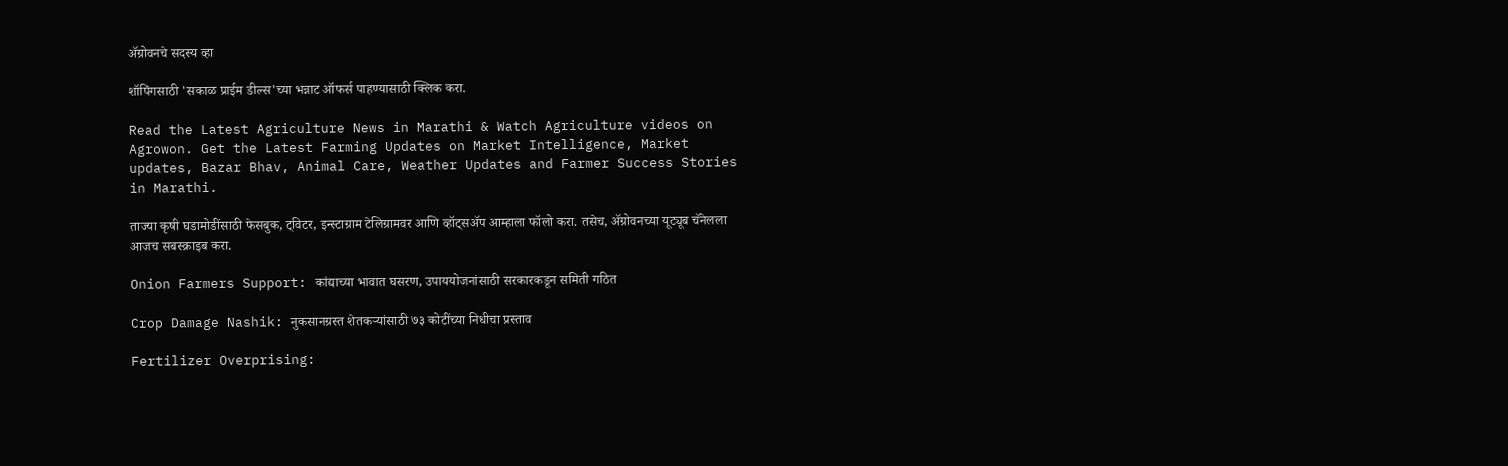ॲग्रोवनचे सदस्य व्हा

शॉपिंगसाठी 'सकाळ प्राईम डील्स'च्या भन्नाट ऑफर्स पाहण्यासाठी क्लिक करा.

Read the Latest Agriculture News in Marathi & Watch Agriculture videos on Agrowon. Get the Latest Farming Updates on Market Intelligence, Market updates, Bazar Bhav, Animal Care, Weather Updates and Farmer Success Stories in Marathi.

ताज्या कृषी घडामोडींसाठी फेसबुक, ट्विटर, इन्स्टाग्राम टेलिग्रामवर आणि व्हॉट्सॲप आम्हाला फॉलो करा. तसेच, ॲग्रोवनच्या यूट्यूब चॅनेलला आजच सबस्क्राइब करा.

Onion Farmers Support: कांद्याच्या भावात घसरण, उपाययोजनांसाठी सरकारकडून समिती गठित

Crop Damage Nashik: नुकसानग्रस्त शेतकऱ्यांसाठी ७३ कोटींच्या निधीचा प्रस्ताव

Fertilizer Overprising: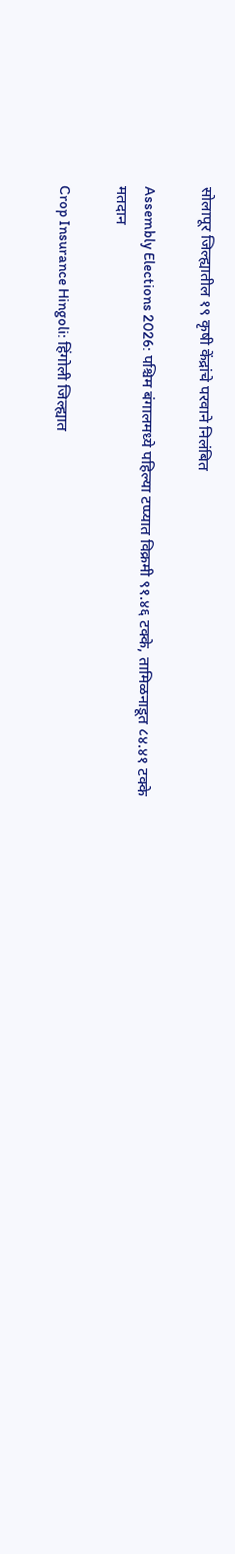सोलापूर जिल्ह्यातील १९ कृषी केंद्रांचे परवाने निलंबित

Assembly Elections 2026: पश्चिम बंगालमध्ये पहिल्या टप्प्यात विक्रमी ९१.४६ टक्के, तामिळनाडूत ८४.४१ टक्के मतदान

Crop Insurance Hingoli: हिंगोली जिल्ह्यात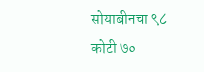सोयाबीनचा ९८ कोटी ७०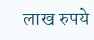लाख रुपये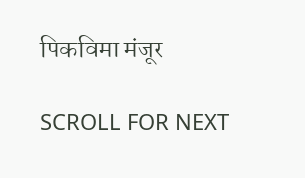पिकविमा मंजूर

SCROLL FOR NEXT